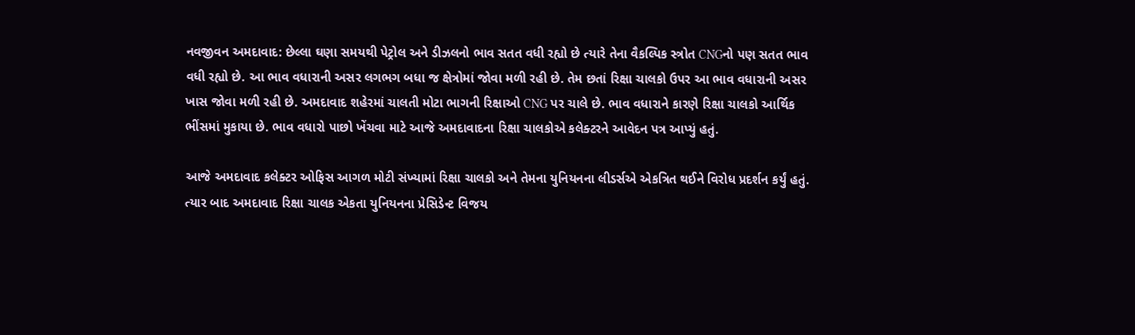નવજીવન અમદાવાદ: છેલ્લા ઘણા સમયથી પેટ્રોલ અને ડીઝલનો ભાવ સતત વધી રહ્યો છે ત્યારે તેના વૈકલ્પિક સ્ત્રોત CNGનો પણ સતત ભાવ વધી રહ્યો છે. આ ભાવ વધારાની અસર લગભગ બધા જ ક્ષેત્રોમાં જોવા મળી રહી છે. તેમ છતાં રિક્ષા ચાલકો ઉપર આ ભાવ વધારાની અસર ખાસ જોવા મળી રહી છે. અમદાવાદ શહેરમાં ચાલતી મોટા ભાગની રિક્ષાઓ CNG પર ચાલે છે. ભાવ વધારાને કારણે રિક્ષા ચાલકો આર્થિક ભીંસમાં મુકાયા છે. ભાવ વધારો પાછો ખેંચવા માટે આજે અમદાવાદના રિક્ષા ચાલકોએ કલેક્ટરને આવેદન પત્ર આપ્યું હતું.

આજે અમદાવાદ કલેક્ટર ઓફિસ આગળ મોટી સંખ્યામાં રિક્ષા ચાલકો અને તેમના યુનિયનના લીડર્સએ એકત્રિત થઈને વિરોધ પ્રદર્શન કર્યું હતું. ત્યાર બાદ અમદાવાદ રિક્ષા ચાલક એકતા યુનિયનના પ્રેસિડેન્ટ વિજય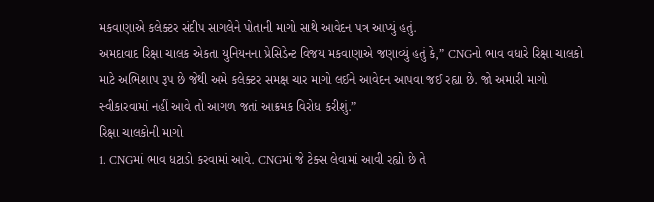મકવાણાએ કલેક્ટર સંદીપ સાગલેને પોતાની માગો સાથે આવેદન પત્ર આપ્યું હતું.
અમદાવાદ રિક્ષા ચાલક એકતા યુનિયનના પ્રેસિડેન્ટ વિજય મકવાણાએ જણાવ્યું હતું કે,” CNGનો ભાવ વધારે રિક્ષા ચાલકો માટે અભિશાપ રૂપ છે જેથી અમે કલેક્ટર સમક્ષ ચાર માગો લઈને આવેદન આપવા જઈ રહ્યા છે. જો અમારી માગો સ્વીકારવામાં નહીં આવે તો આગળ જતાં આક્રમક વિરોધ કરીશું.”
રિક્ષા ચાલકોની માગો
1. CNGમાં ભાવ ધટાડો કરવામાં આવે. CNGમાં જે ટેક્સ લેવામાં આવી રહ્યો છે તે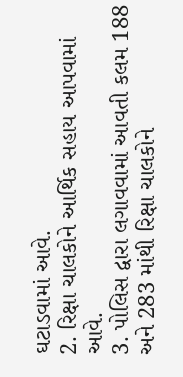ઘટાડવામાં આવે.
2. રિક્ષા ચાલકોને આર્થિક સહાય આપવામાં આવે.
3. પોલિસ દ્વારા લગાવવામાં આવતી કલમ 188 અને 283 માંથી રિક્ષા ચાલકોને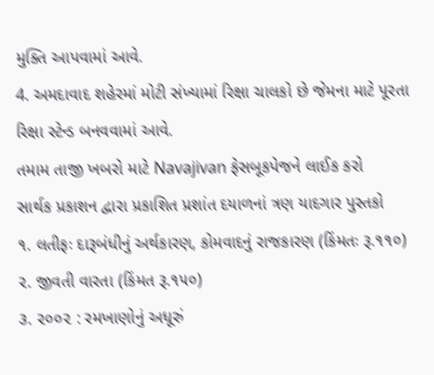મુક્તિ આપવામાં આવે.
4. અમદાવાદ શહેરમાં મોટી સંખ્યામાં રિક્ષા ચાલકો છે જેમના માટે પૂરતા રિક્ષા સ્ટેન્ડ બનવવામાં આવે.
તમામ તાજી ખબરો માટે Navajivan ફેસબૂકપેજને લાઈક કરો
સાર્થક પ્રકાશન દ્વારા પ્રકાશિત પ્રશાંત દયાળનાં ત્રણ યાદગાર પુસ્તકો
૧. લતીફઃ દારૂબંધીનું અર્થકારણ, કોમવાદનું રાજકારણ (કિંમતઃ રૂ.૧૧૦)
૨. જીવતી વારતા (કિંમત રૂ.૧૫૦)
૩. ૨૦૦૨ : રમખાણોનું અધૂરું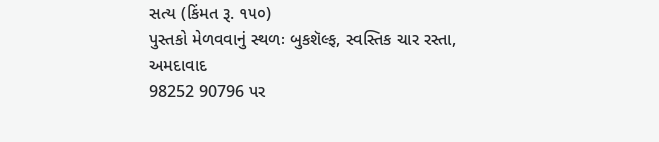સત્ય (કિંમત રૂ. ૧૫૦)
પુસ્તકો મેળવવાનું સ્થળઃ બુકશૅલ્ફ, સ્વસ્તિક ચાર રસ્તા, અમદાવાદ
98252 90796 પર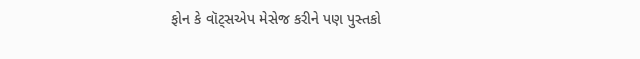ફોન કે વૉટ્સએપ મેસેજ કરીને પણ પુસ્તકો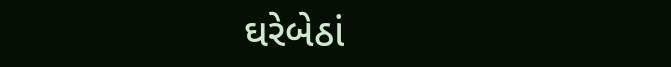ઘરેબેઠાં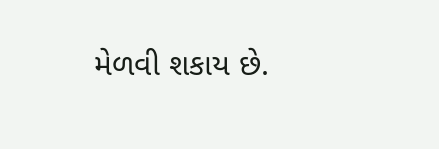મેળવી શકાય છે.